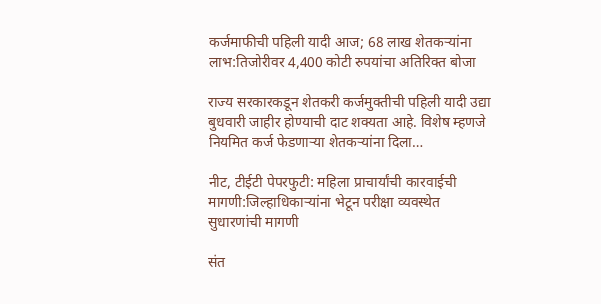कर्जमाफीची पहिली यादी आज; 68 लाख शेतकऱ्यांना लाभ:तिजोरीवर 4,400 कोटी रुपयांचा अतिरिक्त बोजा

राज्य सरकारकडून शेतकरी कर्जमुक्तीची पहिली यादी उद्या बुधवारी जाहीर होण्याची दाट शक्यता आहे. विशेष म्हणजे नियमित कर्ज फेडणाऱ्या शेतकऱ्यांना दिला…

नीट, टीईटी पेपरफुटी: महिला प्राचार्यांची कारवाईची मागणी:जिल्हाधिकाऱ्यांना भेटून परीक्षा व्यवस्थेत सुधारणांची मागणी

संत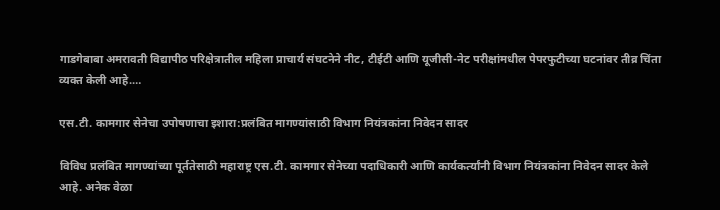गाडगेबाबा अमरावती विद्यापीठ परिक्षेत्रातील महिला प्राचार्य संघटनेने नीट, टीईटी आणि यूजीसी-नेट परीक्षांमधील पेपरफुटीच्या घटनांवर तीव्र चिंता व्यक्त केली आहे.…

एस.टी. कामगार सेनेचा उपोषणाचा इशारा:प्रलंबित मागण्यांसाठी विभाग नियंत्रकांना निवेदन सादर

विविध प्रलंबित मागण्यांच्या पूर्ततेसाठी महाराष्ट्र एस.टी. कामगार सेनेच्या पदाधिकारी आणि कार्यकर्त्यांनी विभाग नियंत्रकांना निवेदन सादर केले आहे. अनेक वेळा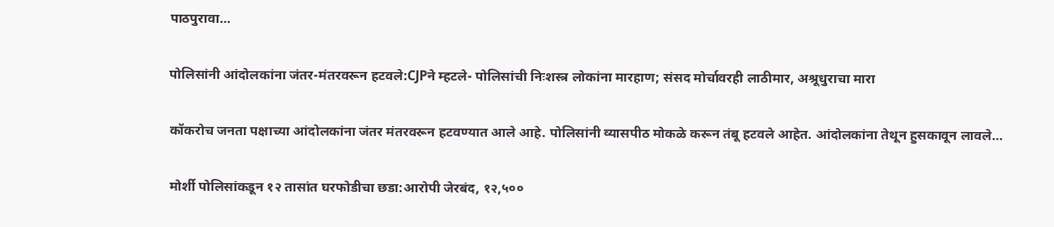पाठपुरावा…

पोलिसांनी आंदोलकांना जंतर-मंतरवरून हटवले:CJPने म्हटले- पोलिसांची निःशस्त्र लोकांना मारहाण; संसद मोर्चावरही लाठीमार, अश्रूधुराचा मारा

कॉकरोच जनता पक्षाच्या आंदोलकांना जंतर मंतरवरून हटवण्यात आले आहे. पोलिसांनी व्यासपीठ मोकळे करून तंबू हटवले आहेत. आंदोलकांना तेथून हुसकावून लावले…

मोर्शी पोलिसांकडून १२ तासांत घरफोडीचा छडा:आरोपी जेरबंद, १२,५००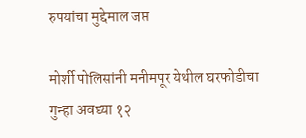रुपयांचा मुद्देमाल जप्त

मोर्शी पोलिसांनी मनीमपूर येथील घरफोडीचा गुन्हा अवघ्या १२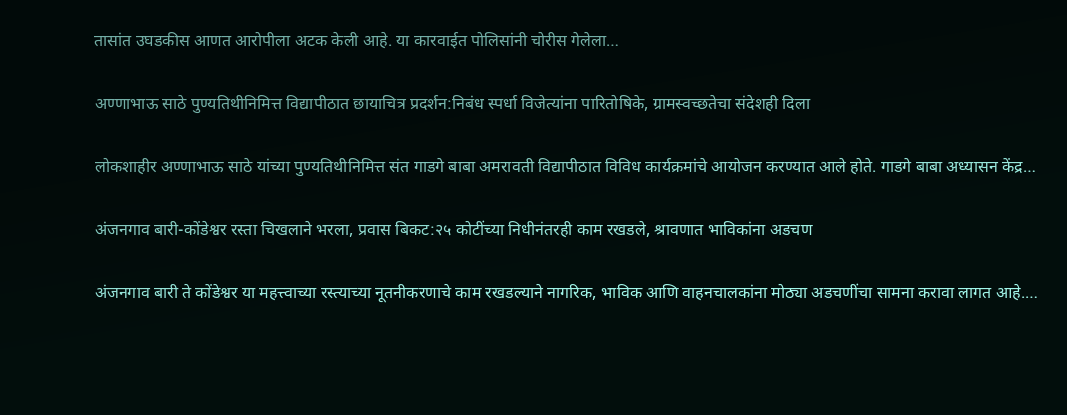तासांत उघडकीस आणत आरोपीला अटक केली आहे. या कारवाईत पोलिसांनी चोरीस गेलेला…

अण्णाभाऊ साठे पुण्यतिथीनिमित्त विद्यापीठात छायाचित्र प्रदर्शन:निबंध स्पर्धा विजेत्यांना पारितोषिके, ग्रामस्वच्छतेचा संदेशही दिला

लोकशाहीर अण्णाभाऊ साठे यांच्या पुण्यतिथीनिमित्त संत गाडगे बाबा अमरावती विद्यापीठात विविध कार्यक्रमांचे आयोजन करण्यात आले होते. गाडगे बाबा अध्यासन केंद्र…

अंजनगाव बारी-कोंडेश्वर रस्ता चिखलाने भरला, प्रवास बिकट:२५ कोटींच्या निधीनंतरही काम रखडले, श्रावणात भाविकांना अडचण

अंजनगाव बारी ते कोंडेश्वर या महत्त्वाच्या रस्त्याच्या नूतनीकरणाचे काम रखडल्याने नागरिक, भाविक आणि वाहनचालकांना मोठ्या अडचणींचा सामना करावा लागत आहे.…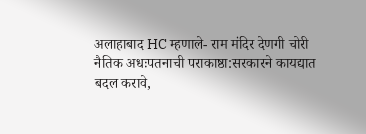अलाहाबाद HC म्हणाले- राम मंदिर देणगी चोरी नैतिक अधःपतनाची पराकाष्ठा:सरकारने कायद्यात बदल करावे,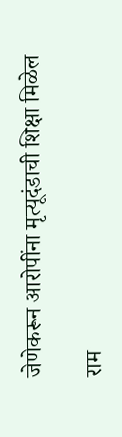जेणेकरून आरोपींना मृत्यूदंडाची शिक्षा मिळेल

राम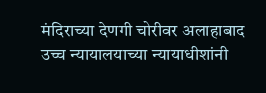मंदिराच्या देणगी चोरीवर अलाहाबाद उच्च न्यायालयाच्या न्यायाधीशांनी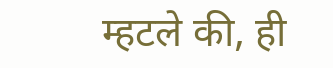म्हटले की, ही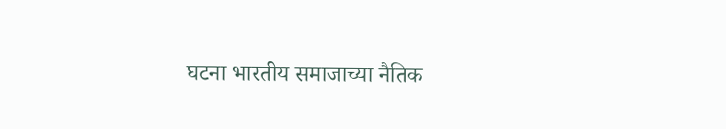घटना भारतीय समाजाच्या नैतिक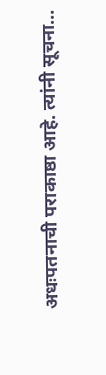अधःपतनाची पराकाष्ठा आहे. त्यांनी सूचना…